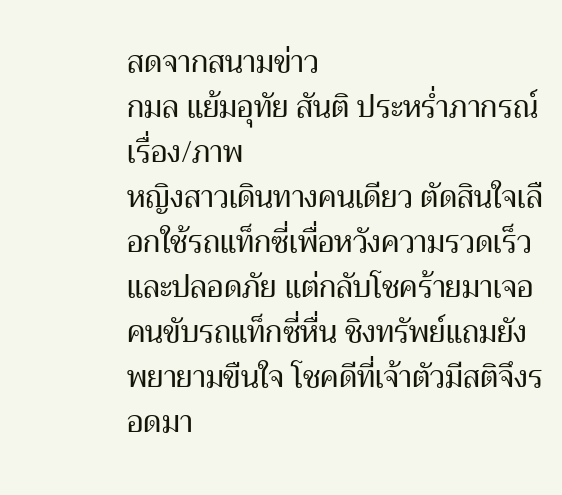สดจากสนามข่าว
กมล แย้มอุทัย สันติ ประหร่ำภากรณ์
เรื่อง/ภาพ
หญิงสาวเดินทางคนเดียว ตัดสินใจเลือกใช้รถแท็กซี่เพื่อหวังความรวดเร็วและปลอดภัย แต่กลับโชคร้ายมาเจอคนขับรถแท็กซี่หื่น ชิงทรัพย์แถมยังพยายามขืนใจ โชคดีที่เจ้าตัวมีสติจึงรอดมา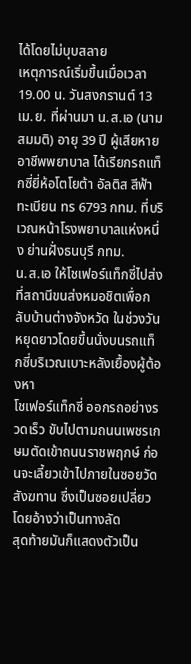ได้โดยไม่บุบสลาย
เหตุการณ์เริ่มขึ้นเมื่อเวลา 19.00 น. วันสงกรานต์ 13 เม.ย. ที่ผ่านมา น.ส.เอ (นามสมมติ) อายุ 39 ปี ผู้เสียหาย อาชีพพยาบาล ได้เรียกรถแท็กซี่ยี่ห้อโตโยต้า อัลติส สีฟ้า ทะเบียน ทร 6793 กทม. ที่บริเวณหน้าโรงพยาบาลแห่งหนึ่ง ย่านฝั่งธนบุรี กทม.
น.ส.เอ ให้โชเฟอร์แท็กซี่ไปส่งที่สถานีขนส่งหมอชิตเพื่อกลับบ้านต่างจังหวัด ในช่วงวันหยุดยาวโดยขึ้นนั่งบนรถแท็กซี่บริเวณเบาะหลังเยื้องผู้ต้องหา
โชเฟอร์แท็กซี่ ออกรถอย่างรวดเร็ว ขับไปตามถนนเพชรเกษมตัดเข้าถนนราชพฤกษ์ ก่อนจะเลี้ยวเข้าไปภายในซอยวัดสังฆทาน ซึ่งเป็นซอยเปลี่ยว โดยอ้างว่าเป็นทางลัด
สุดท้ายมันก็แสดงตัวเป็น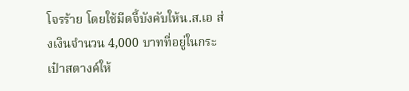โจรร้าย โดยใช้มีดจี้บังคับให้น.ส.เอ ส่งเงินจำนวน 4,000 บาทที่อยู่ในกระเป๋าสตางค์ให้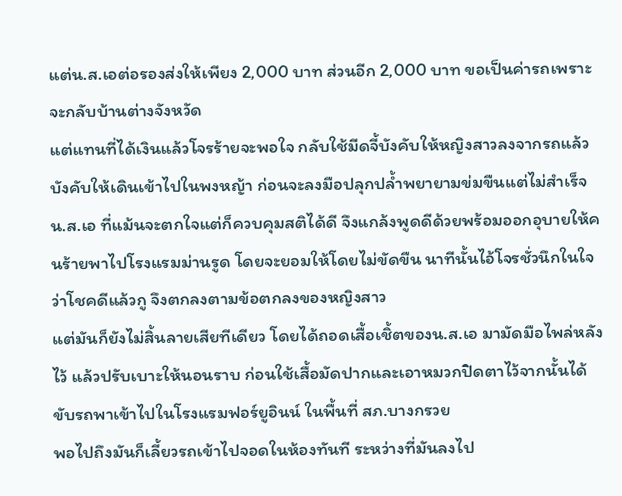แต่น.ส.เอต่อรองส่งให้เพียง 2,000 บาท ส่วนอีก 2,000 บาท ขอเป็นค่ารถเพราะจะกลับบ้านต่างจังหวัด
แต่แทนที่ได้เงินแล้วโจรร้ายจะพอใจ กลับใช้มีดจี้บังคับให้หญิงสาวลงจากรถแล้วบังคับให้เดินเข้าไปในพงหญ้า ก่อนจะลงมือปลุกปล้ำพยายามข่มขืนแต่ไม่สำเร็จ
น.ส.เอ ที่แม้นจะตกใจแต่ก็ควบคุมสติได้ดี จึงแกล้งพูดดีด้วยพร้อมออกอุบายให้คนร้ายพาไปโรงแรมม่านรูด โดยจะยอมให้โดยไม่ขัดขืน นาทีนั้นไอ้โจรชั่วนึกในใจว่าโชคดีแล้วกู จึงตกลงตามข้อตกลงของหญิงสาว
แต่มันก็ยังไม่สิ้นลายเสียทีเดียว โดยได้ถอดเสื้อเชิ้ตของน.ส.เอ มามัดมือไพล่หลังไว้ แล้วปรับเบาะให้นอนราบ ก่อนใช้เสื้อมัดปากและเอาหมวกปิดตาไว้จากนั้นได้ขับรถพาเข้าไปในโรงแรมฟอร์ยูอินน์ ในพื้นที่ สภ.บางกรวย
พอไปถึงมันก็เลี้ยวรถเข้าไปจอดในห้องทันที ระหว่างที่มันลงไป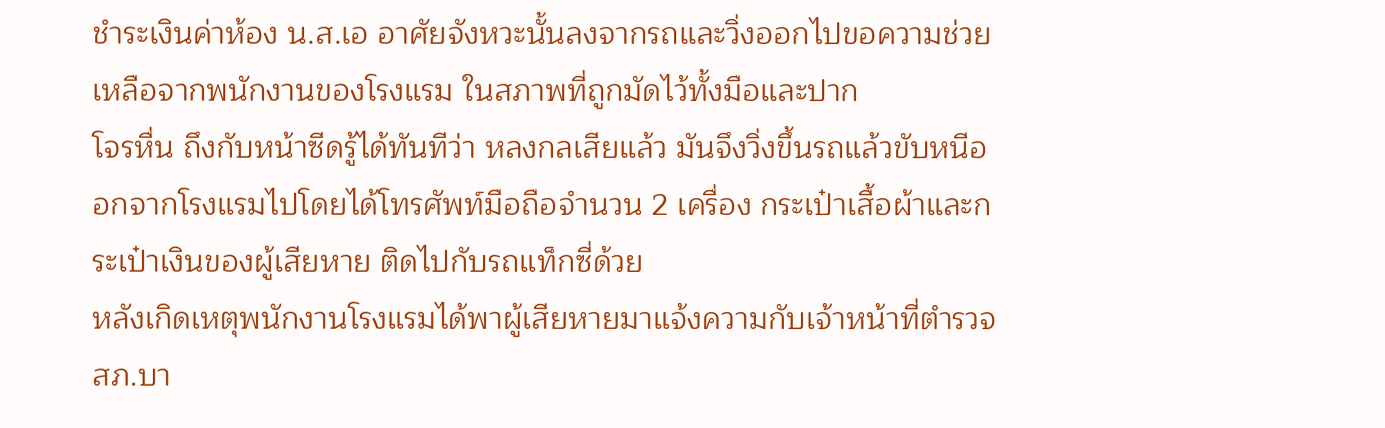ชำระเงินค่าห้อง น.ส.เอ อาศัยจังหวะนั้นลงจากรถและวิ่งออกไปขอความช่วยเหลือจากพนักงานของโรงแรม ในสภาพที่ถูกมัดไว้ทั้งมือและปาก
โจรหื่น ถึงกับหน้าซีดรู้ได้ทันทีว่า หลงกลเสียแล้ว มันจึงวิ่งขึ้นรถแล้วขับหนีออกจากโรงแรมไปโดยได้โทรศัพท์มือถือจำนวน 2 เครื่อง กระเป๋าเสื้อผ้าและกระเป๋าเงินของผู้เสียหาย ติดไปกับรถแท็กซี่ด้วย
หลังเกิดเหตุพนักงานโรงแรมได้พาผู้เสียหายมาแจ้งความกับเจ้าหน้าที่ตำรวจ สภ.บา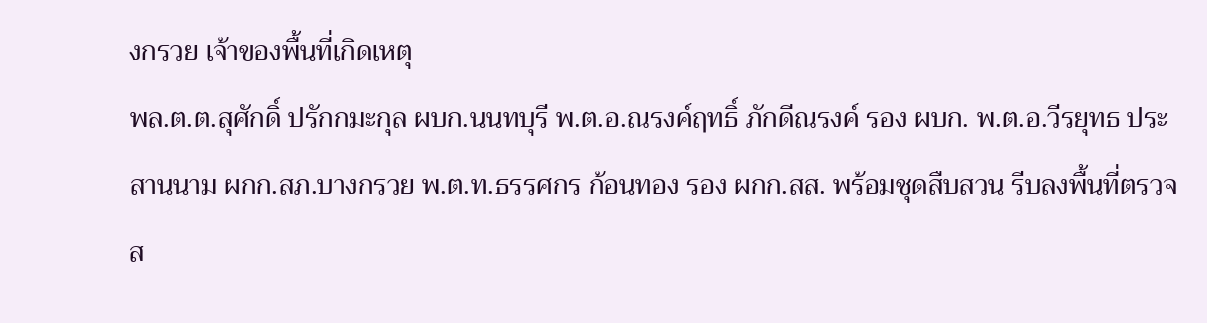งกรวย เจ้าของพื้นที่เกิดเหตุ
พล.ต.ต.สุศักดิ์ ปรักกมะกุล ผบก.นนทบุรี พ.ต.อ.ณรงค์ฤทธิ์ ภักดีณรงค์ รอง ผบก. พ.ต.อ.วีรยุทธ ประสานนาม ผกก.สภ.บางกรวย พ.ต.ท.ธรรศกร ก้อนทอง รอง ผกก.สส. พร้อมชุดสืบสวน รีบลงพื้นที่ตรวจส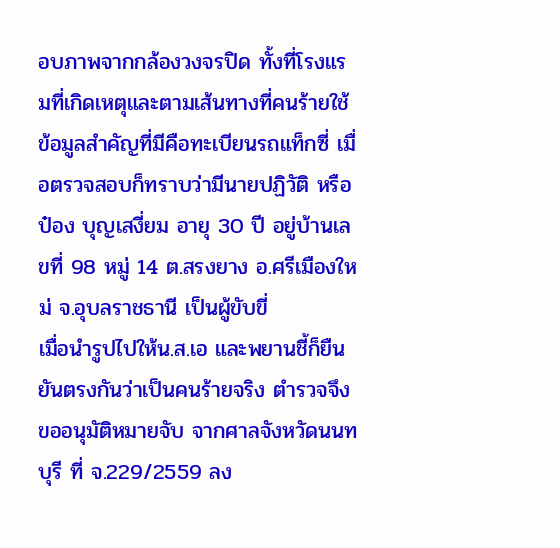อบภาพจากกล้องวงจรปิด ทั้งที่โรงแรมที่เกิดเหตุและตามเส้นทางที่คนร้ายใช้
ข้อมูลสำคัญที่มีคือทะเบียนรถแท็กซี่ เมื่อตรวจสอบก็ทราบว่ามีนายปฏิวัติ หรือป๋อง บุญเสงี่ยม อายุ 30 ปี อยู่บ้านเลขที่ 98 หมู่ 14 ต.สรงยาง อ.ศรีเมืองใหม่ จ.อุบลราชธานี เป็นผู้ขับขี่
เมื่อนำรูปไปให้น.ส.เอ และพยานชี้ก็ยืนยันตรงกันว่าเป็นคนร้ายจริง ตำรวจจึงขออนุมัติหมายจับ จากศาลจังหวัดนนทบุรี ที่ จ.229/2559 ลง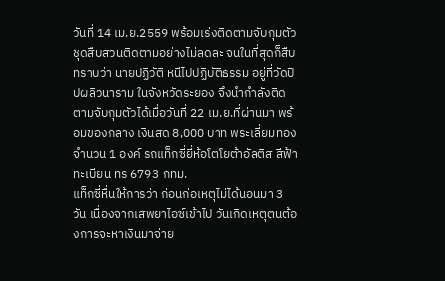วันที่ 14 เม.ย.2559 พร้อมเร่งติดตามจับกุมตัว
ชุดสืบสวนติดตามอย่างไม่ลดละ จนในที่สุดก็สืบทราบว่า นายปฏิวัติ หนีไปปฏิบัติธรรม อยู่ที่วัดปิปผลิวนาราม ในจังหวัดระยอง จึงนำกำลังติดตามจับกุมตัวได้เมื่อวันที่ 22 เม.ย.ที่ผ่านมา พร้อมของกลาง เงินสด 8,000 บาท พระเลี่ยมทอง จำนวน 1 องค์ รถแท็กซี่ยี่ห้อโตโยต้าอัลติส สีฟ้า ทะเบียน ทร 6793 กทม.
แท็กซี่หื่นให้การว่า ก่อนก่อเหตุไม่ได้นอนมา 3 วัน เนื่องจากเสพยาไอซ์เข้าไป วันเกิดเหตุตนต้องการจะหาเงินมาจ่าย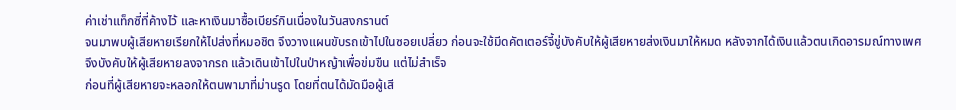ค่าเช่าแท็กซี่ที่ค้างไว้ และหาเงินมาซื้อเบียร์กินเนื่องในวันสงกรานต์
จนมาพบผู้เสียหายเรียกให้ไปส่งที่หมอชิต จึงวางแผนขับรถเข้าไปในซอยเปลี่ยว ก่อนจะใช้มีดคัตเตอร์จี้ขู่บังคับให้ผู้เสียหายส่งเงินมาให้หมด หลังจากได้เงินแล้วตนเกิดอารมณ์ทางเพศ จึงบังคับให้ผู้เสียหายลงจากรถ แล้วเดินเข้าไปในป่าหญ้าเพื่อข่มขืน แต่ไม่สำเร็จ
ก่อนที่ผู้เสียหายจะหลอกให้ตนพามาที่ม่านรูด โดยที่ตนได้มัดมือผู้เสี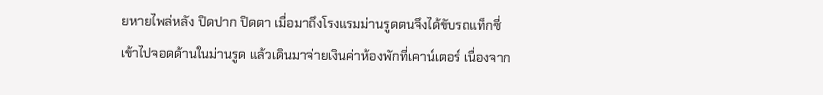ยหายไพล่หลัง ปิดปาก ปิดตา เมื่อมาถึงโรงแรมม่านรูดตนจึงได้ขับรถแท็กซี่เข้าไปจอดด้านในม่านรูด แล้วเดินมาจ่ายเงินค่าห้องพักที่เคาน์เตอร์ เนื่องจาก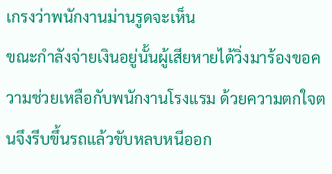เกรงว่าพนักงานม่านรูดจะเห็น
ขณะกำลังจ่ายเงินอยู่นั้นผู้เสียหายได้วิ่งมาร้องขอความช่วยเหลือกับพนักงานโรงแรม ด้วยความตกใจตนจึงรีบขึ้นรถแล้วขับหลบหนีออก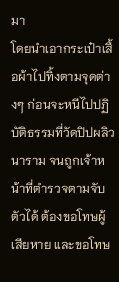มา
โดยนำเอากระเป๋าเสื้อผ้าไปทิ้งตามจุดต่างๆ ก่อนจะหนีไปปฏิบัติธรรมที่วัดปิปผลิวนาราม จนถูกเจ้าหน้าที่ตำรวจตามจับตัวได้ ต้องขอโทษผู้เสียหาย และขอโทษ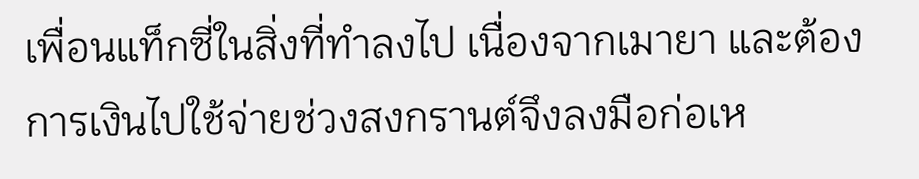เพื่อนแท็กซี่ในสิ่งที่ทำลงไป เนื่องจากเมายา และต้องการเงินไปใช้จ่ายช่วงสงกรานต์จึงลงมือก่อเห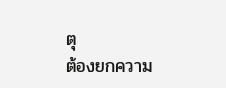ตุ
ต้องยกความ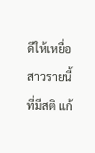ดีให้เหยื่อสาวรายนี้ที่มีสติ แก้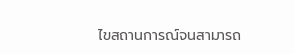ไขสถานการณ์จนสามารถ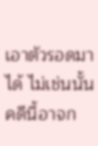เอาตัวรอดมาได้ ไม่เช่นนั้นคดีนี้อาจก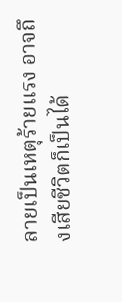ลายเป็นเหตุร้ายแรง อาจถึงเสียชีวิตก็เป็นได้